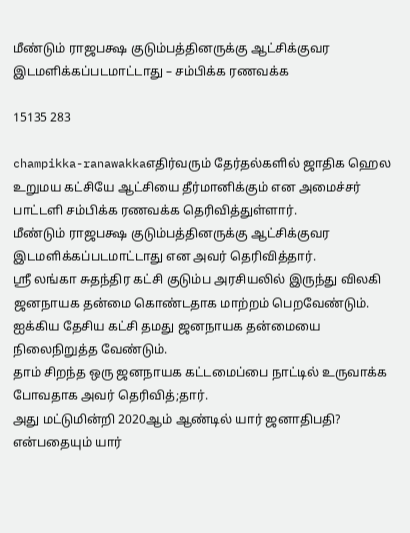மீண்டும் ராஜபக்ஷ குடும்பத்தினருக்கு ஆட்சிக்குவர இடமளிக்கப்படமாட்டாது – சம்பிக்க ரணவக்க

15135 283

champikka-ranawakkaஎதிர்வரும் தேர்தல்களில் ஜாதிக ஹெல உறுமய கட்சியே ஆட்சியை தீர்மானிக்கும் என அமைச்சர் பாட்டளி சம்பிக்க ரணவக்க தெரிவித்துள்ளார்.
மீண்டும் ராஜபக்ஷ குடும்பத்தினருக்கு ஆட்சிக்குவர இடமளிக்கப்படமாட்டாது என அவர் தெரிவித்தார்.
ஸ்ரீ லங்கா சுதந்திர கட்சி குடும்ப அரசியலில் இருந்து விலகி ஜனநாயக தன்மை கொண்டதாக மாற்றம் பெறவேண்டும்.
ஐக்கிய தேசிய கட்சி தமது ஜனநாயக தன்மையை நிலைநிறுத்த வேண்டும்.
தாம் சிறந்த ஒரு ஜனநாயக கட்டமைப்பை நாட்டில் உருவாக்க போவதாக அவர் தெரிவித்;தார்.
அது மட்டுமின்றி 2020ஆம் ஆண்டில் யார் ஜனாதிபதி? என்பதையும் யார்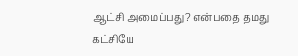ஆட்சி அமைப்பது? என்பதை தமது கட்சியே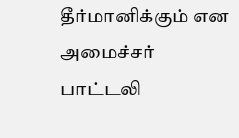தீர்மானிக்கும் என அமைச்சர் பாட்டலி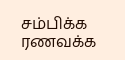சம்பிக்க ரணவக்க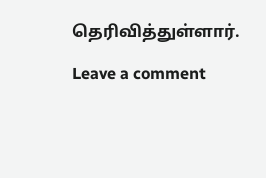தெரிவித்துள்ளார்.

Leave a comment